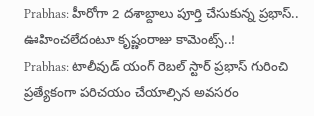Prabhas: హీరోగా 2 దశాబ్దాలు పూర్తి చేసుకున్న ప్రభాస్.. ఊహించలేదంటూ కృష్ణంరాజు కామెంట్స్..!
Prabhas: టాలీవుడ్ యంగ్ రెబల్ స్టార్ ప్రభాస్ గురించి ప్రత్యేకంగా పరిచయం చేయాల్సిన అవసరం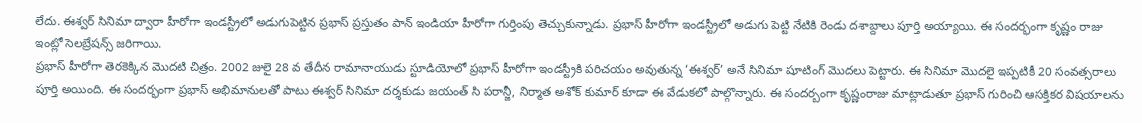లేదు. ఈశ్వర్ సినిమా ద్వారా హీరోగా ఇండస్ట్రీలో అడుగుపెట్టిన ప్రభాస్ ప్రస్తుతం పాన్ ఇండియా హీరోగా గుర్తింపు తెచ్చుకున్నాడు. ప్రభాస్ హీరోగా ఇండస్ట్రీలో అడుగు పెట్టి నేటికి రెండు దశాబ్దాలు పూర్తి అయ్యాయి. ఈ సందర్భంగా కృష్ణం రాజు ఇంట్లో సెలబ్రేషన్స్ జరిగాయి.
ప్రభాస్ హీరోగా తెరకెక్కిన మొదటి చిత్రం. 2002 జులై 28 వ తేదీన రామానాయుడు స్టూడియోలో ప్రభాస్ హీరోగా ఇండస్ట్రీకి పరిచయం అవుతున్న ‘ఈశ్వర్’ అనే సినిమా షూటింగ్ మొదలు పెట్టారు. ఈ సినిమా మొదలై ఇప్పటికీ 20 సంవత్సరాలు పూర్తి అయింది. ఈ సందర్భంగా ప్రభాస్ అభిమానులతో పాటు ఈశ్వర్ సినిమా దర్శకుడు జయంత్ సి పరాన్జీ, నిర్మాత అశోక్ కుమార్ కూడా ఈ వేడుకలో పాల్గొన్నారు. ఈ సందర్బంగా కృష్ణంరాజు మాట్లాడుతూ ప్రభాస్ గురించి ఆసక్తికర విషయాలను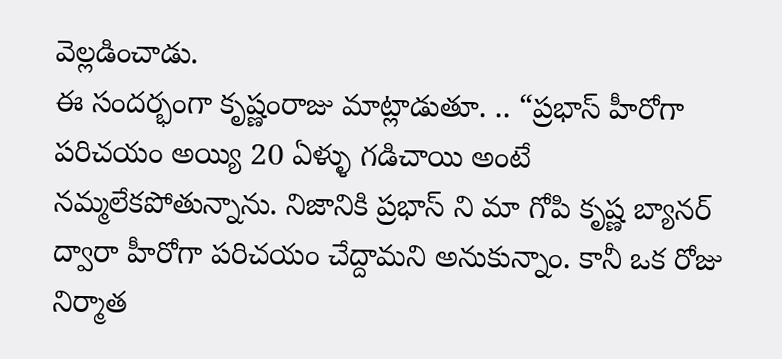వెల్లడించాడు.
ఈ సందర్భంగా కృష్ణంరాజు మాట్లాడుతూ. .. “ప్రభాస్ హీరోగా పరిచయం అయ్యి 20 ఏళ్ళు గడిచాయి అంటే నమ్మలేకపోతున్నాను. నిజానికి ప్రభాస్ ని మా గోపి కృష్ణ బ్యానర్ ద్వారా హీరోగా పరిచయం చేద్దామని అనుకున్నాం. కానీ ఒక రోజు నిర్మాత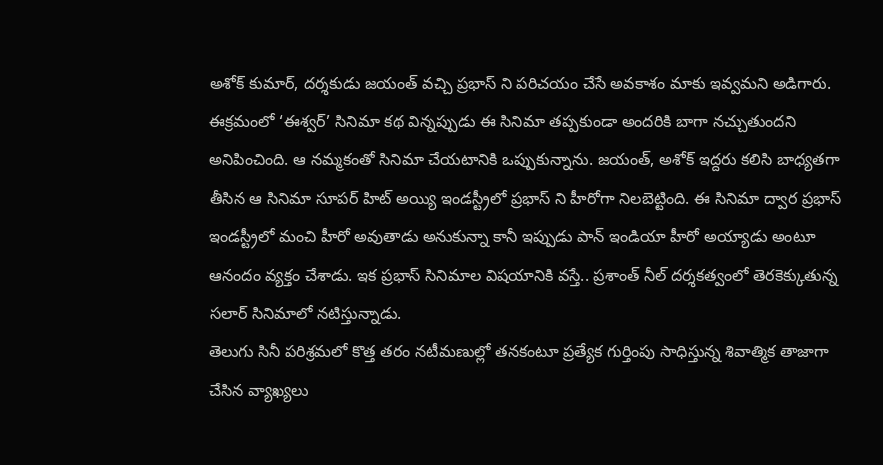అశోక్ కుమార్, దర్శకుడు జయంత్ వచ్చి ప్రభాస్ ని పరిచయం చేసే అవకాశం మాకు ఇవ్వమని అడిగారు.
ఈక్రమంలో ‘ఈశ్వర్’ సినిమా కథ విన్నప్పుడు ఈ సినిమా తప్పకుండా అందరికి బాగా నచ్చుతుందని అనిపించింది. ఆ నమ్మకంతో సినిమా చేయటానికి ఒప్పుకున్నాను. జయంత్, అశోక్ ఇద్దరు కలిసి బాధ్యతగా తీసిన ఆ సినిమా సూపర్ హిట్ అయ్యి ఇండస్ట్రీలో ప్రభాస్ ని హీరోగా నిలబెట్టింది. ఈ సినిమా ద్వార ప్రభాస్ ఇండస్ట్రీలో మంచి హీరో అవుతాడు అనుకున్నా కానీ ఇప్పుడు పాన్ ఇండియా హీరో అయ్యాడు అంటూ ఆనందం వ్యక్తం చేశాడు. ఇక ప్రభాస్ సినిమాల విషయానికి వస్తే.. ప్రశాంత్ నీల్ దర్శకత్వంలో తెరకెక్కుతున్న సలార్ సినిమాలో నటిస్తున్నాడు.
తెలుగు సినీ పరిశ్రమలో కొత్త తరం నటీమణుల్లో తనకంటూ ప్రత్యేక గుర్తింపు సాధిస్తున్న శివాత్మిక తాజాగా చేసిన వ్యాఖ్యలు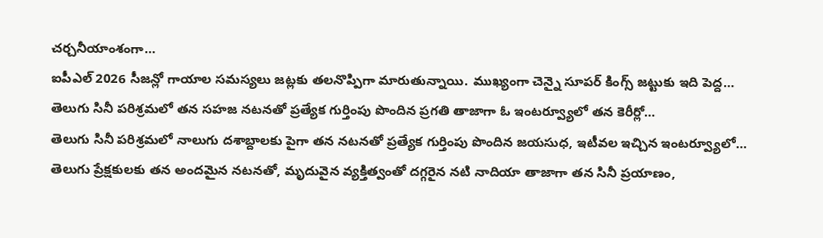చర్చనీయాంశంగా…
ఐపీఎల్ 2026 సీజన్లో గాయాల సమస్యలు జట్లకు తలనొప్పిగా మారుతున్నాయి. ముఖ్యంగా చెన్నై సూపర్ కింగ్స్ జట్టుకు ఇది పెద్ద…
తెలుగు సినీ పరిశ్రమలో తన సహజ నటనతో ప్రత్యేక గుర్తింపు పొందిన ప్రగతి తాజాగా ఓ ఇంటర్వ్యూలో తన కెరీర్లో…
తెలుగు సినీ పరిశ్రమలో నాలుగు దశాబ్దాలకు పైగా తన నటనతో ప్రత్యేక గుర్తింపు పొందిన జయసుధ, ఇటీవల ఇచ్చిన ఇంటర్వ్యూలో…
తెలుగు ప్రేక్షకులకు తన అందమైన నటనతో, మృదువైన వ్యక్తిత్వంతో దగ్గరైన నటి నాదియా తాజాగా తన సినీ ప్రయాణం,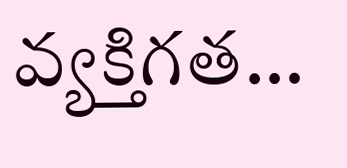వ్యక్తిగత…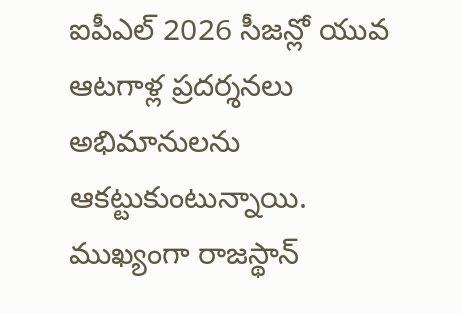ఐపీఎల్ 2026 సీజన్లో యువ ఆటగాళ్ల ప్రదర్శనలు అభిమానులను ఆకట్టుకుంటున్నాయి. ముఖ్యంగా రాజస్థాన్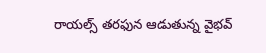రాయల్స్ తరఫున ఆడుతున్న వైభవ్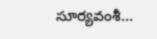సూర్యవంశీ…